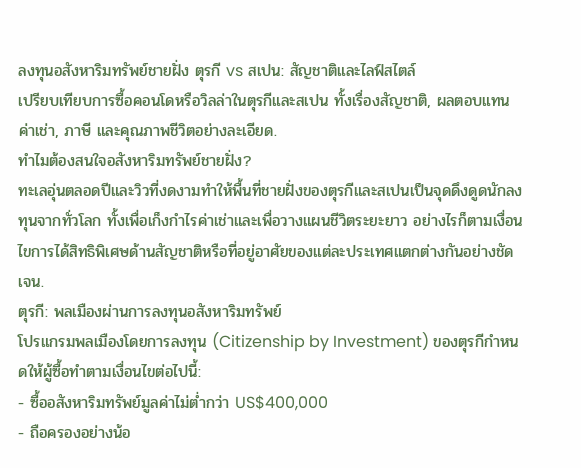ลงทุนอสังหาริมทรัพย์ชายฝั่ง ตุรกี vs สเปน: สัญชาติและไลฟ์สไตล์
เปรียบเทียบการซื้อคอนโดหรือวิลล่าในตุรกีและสเปน ทั้งเรื่องสัญชาติ, ผลตอบแทนค่าเช่า, ภาษี และคุณภาพชีวิตอย่างละเอียด.
ทำไมต้องสนใจอสังหาริมทรัพย์ชายฝั่ง?
ทะเลอุ่นตลอดปีและวิวที่งดงามทำให้พื้นที่ชายฝั่งของตุรกีและสเปนเป็นจุดดึงดูดนักลงทุนจากทั่วโลก ทั้งเพื่อเก็งกำไรค่าเช่าและเพื่อวางแผนชีวิตระยะยาว อย่างไรก็ตามเงื่อนไขการได้สิทธิพิเศษด้านสัญชาติหรือที่อยู่อาศัยของแต่ละประเทศแตกต่างกันอย่างชัดเจน.
ตุรกี: พลเมืองผ่านการลงทุนอสังหาริมทรัพย์
โปรแกรมพลเมืองโดยการลงทุน (Citizenship by Investment) ของตุรกีกำหนดให้ผู้ซื้อทำตามเงื่อนไขต่อไปนี้:
- ซื้ออสังหาริมทรัพย์มูลค่าไม่ต่ำกว่า US$400,000
- ถือครองอย่างน้อ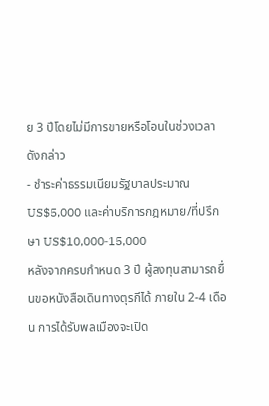ย 3 ปีโดยไม่มีการขายหรือโอนในช่วงเวลาดังกล่าว
- ชำระค่าธรรมเนียมรัฐบาลประมาณ US$5,000 และค่าบริการกฎหมาย/ที่ปรึกษา US$10,000‑15,000
หลังจากครบกำหนด 3 ปี ผู้ลงทุนสามารถยื่นขอหนังสือเดินทางตุรกีได้ ภายใน 2‑4 เดือน การได้รับพลเมืองจะเปิด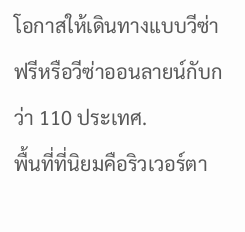โอกาสให้เดินทางแบบวีซ่าฟรีหรือวีซ่าออนลายน์กับกว่า 110 ประเทศ.
พื้นที่ที่นิยมคือริวเวอร์ตา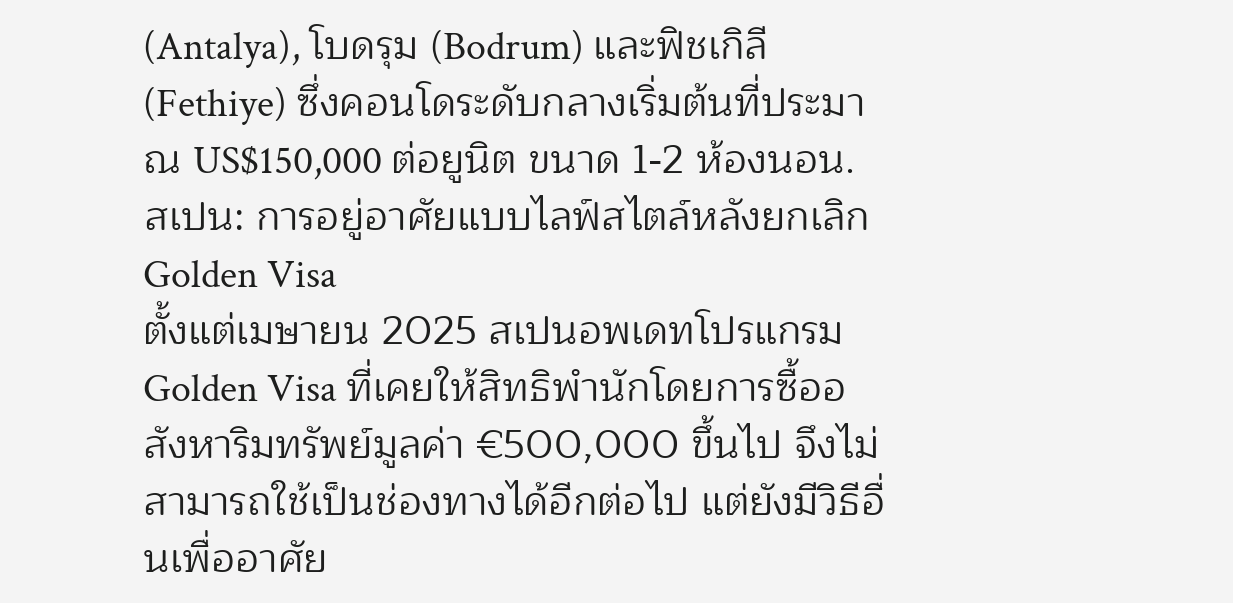(Antalya), โบดรุม (Bodrum) และฟิชเกิลี (Fethiye) ซึ่งคอนโดระดับกลางเริ่มต้นที่ประมาณ US$150,000 ต่อยูนิต ขนาด 1‑2 ห้องนอน.
สเปน: การอยู่อาศัยแบบไลฟ์สไตล์หลังยกเลิก Golden Visa
ตั้งแต่เมษายน 2025 สเปนอพเดทโปรแกรม Golden Visa ที่เคยให้สิทธิพำนักโดยการซื้ออสังหาริมทรัพย์มูลค่า €500,000 ขึ้นไป จึงไม่สามารถใช้เป็นช่องทางได้อีกต่อไป แต่ยังมีวิธีอื่นเพื่ออาศัย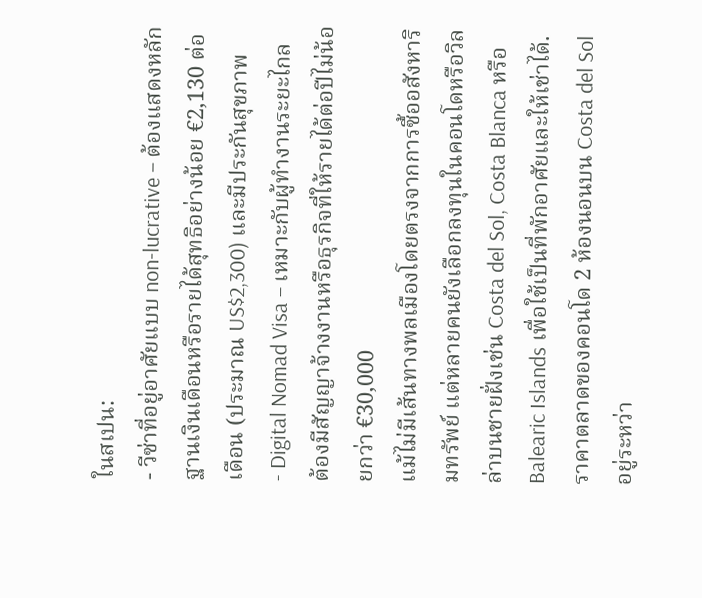ในสเปน:
- วีซ่าที่อยู่อาศัยแบบ non‑lucrative – ต้องแสดงหลักฐานเงินเดือนหรือรายได้สุทธิอย่างน้อย €2,130 ต่อเดือน (ประมาณ US$2,300) และมีประกันสุขภาพ
- Digital Nomad Visa – เหมาะกับผู้ทำงานระยะไกล ต้องมีสัญญาจ้างงานหรือธุรกิจที่ให้รายได้ต่อปีไม่น้อยกว่า €30,000
แม้ไม่มีเส้นทางพลเมืองโดยตรงจากการซื้ออสังหาริมทรัพย์ แต่หลายคนยังเลือกลงทุนในคอนโดหรือวิลล่าบนชายฝั่งเช่น Costa del Sol, Costa Blanca หรือ Balearic Islands เพื่อใช้เป็นที่พักอาศัยและให้เช่าได้.
ราคาตลาดของคอนโด 2 ห้องนอนบน Costa del Sol อยู่ระหว่า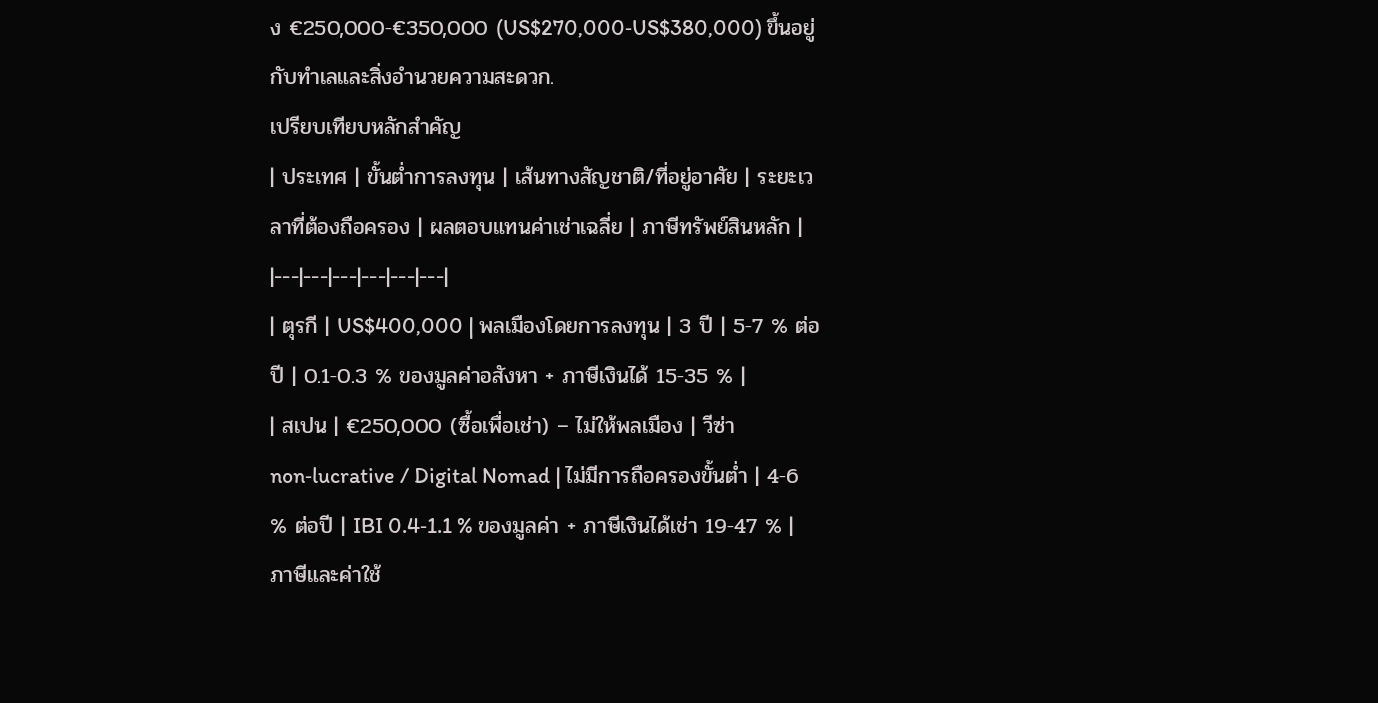ง €250,000‑€350,000 (US$270,000‑US$380,000) ขึ้นอยู่กับทำเลและสิ่งอำนวยความสะดวก.
เปรียบเทียบหลักสำคัญ
| ประเทศ | ขั้นต่ำการลงทุน | เส้นทางสัญชาติ/ที่อยู่อาศัย | ระยะเวลาที่ต้องถือครอง | ผลตอบแทนค่าเช่าเฉลี่ย | ภาษีทรัพย์สินหลัก |
|---|---|---|---|---|---|
| ตุรกี | US$400,000 | พลเมืองโดยการลงทุน | 3 ปี | 5‑7 % ต่อปี | 0.1‑0.3 % ของมูลค่าอสังหา + ภาษีเงินได้ 15‑35 % |
| สเปน | €250,000 (ซื้อเพื่อเช่า) – ไม่ให้พลเมือง | วีซ่า non‑lucrative / Digital Nomad | ไม่มีการถือครองขั้นต่ำ | 4‑6 % ต่อปี | IBI 0.4‑1.1 % ของมูลค่า + ภาษีเงินได้เช่า 19‑47 % |
ภาษีและค่าใช้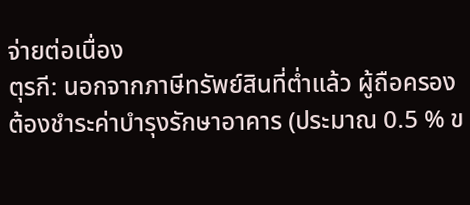จ่ายต่อเนื่อง
ตุรกี: นอกจากภาษีทรัพย์สินที่ต่ำแล้ว ผู้ถือครองต้องชำระค่าบำรุงรักษาอาคาร (ประมาณ 0.5 % ข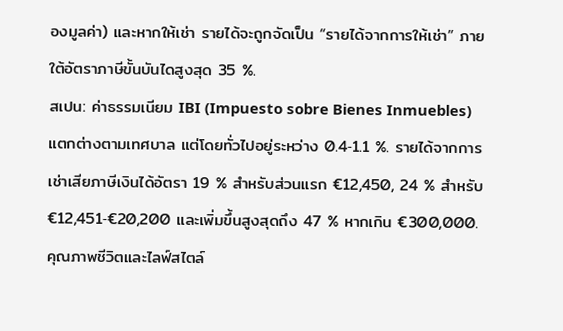องมูลค่า) และหากให้เช่า รายได้จะถูกจัดเป็น “รายได้จากการให้เช่า” ภายใต้อัตราภาษีขั้นบันไดสูงสุด 35 %.
สเปน: ค่าธรรมเนียม IBI (Impuesto sobre Bienes Inmuebles) แตกต่างตามเทศบาล แต่โดยทั่วไปอยู่ระหว่าง 0.4‑1.1 %. รายได้จากการเช่าเสียภาษีเงินได้อัตรา 19 % สำหรับส่วนแรก €12,450, 24 % สำหรับ €12,451‑€20,200 และเพิ่มขึ้นสูงสุดถึง 47 % หากเกิน €300,000.
คุณภาพชีวิตและไลฟ์สไตล์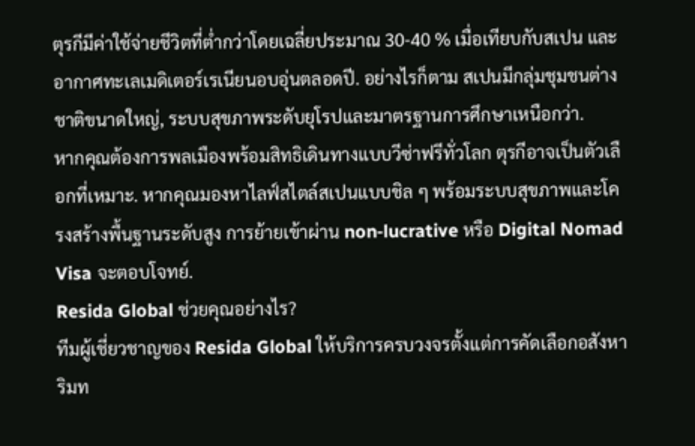ตุรกีมีค่าใช้จ่ายชีวิตที่ต่ำกว่าโดยเฉลี่ยประมาณ 30‑40 % เมื่อเทียบกับสเปน และอากาศทะเลเมดิเตอร์เรเนียนอบอุ่นตลอดปี. อย่างไรก็ตาม สเปนมีกลุ่มชุมชนต่างชาติขนาดใหญ่, ระบบสุขภาพระดับยุโรปและมาตรฐานการศึกษาเหนือกว่า.
หากคุณต้องการพลเมืองพร้อมสิทธิเดินทางแบบวีซ่าฟรีทั่วโลก ตุรกีอาจเป็นตัวเลือกที่เหมาะ. หากคุณมองหาไลฟ์สไตล์สเปนแบบชิล ๆ พร้อมระบบสุขภาพและโครงสร้างพื้นฐานระดับสูง การย้ายเข้าผ่าน non‑lucrative หรือ Digital Nomad Visa จะตอบโจทย์.
Resida Global ช่วยคุณอย่างไร?
ทีมผู้เชี่ยวชาญของ Resida Global ให้บริการครบวงจรตั้งแต่การคัดเลือกอสังหาริมท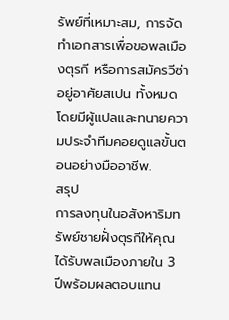รัพย์ที่เหมาะสม, การจัดทำเอกสารเพื่อขอพลเมืองตุรกี หรือการสมัครวีซ่าอยู่อาศัยสเปน ทั้งหมดโดยมีผู้แปลและทนายความประจำทีมคอยดูแลขั้นตอนอย่างมืออาชีพ.
สรุป
การลงทุนในอสังหาริมทรัพย์ชายฝั่งตุรกีให้คุณได้รับพลเมืองภายใน 3 ปีพร้อมผลตอบแทน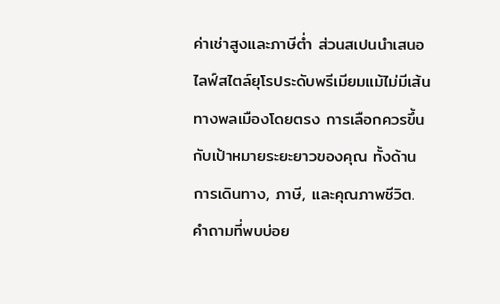ค่าเช่าสูงและภาษีต่ำ ส่วนสเปนนำเสนอไลฟ์สไตล์ยุโรประดับพรีเมียมแม้ไม่มีเส้นทางพลเมืองโดยตรง การเลือกควรขึ้นกับเป้าหมายระยะยาวของคุณ ทั้งด้านการเดินทาง, ภาษี, และคุณภาพชีวิต.
คำถามที่พบบ่อย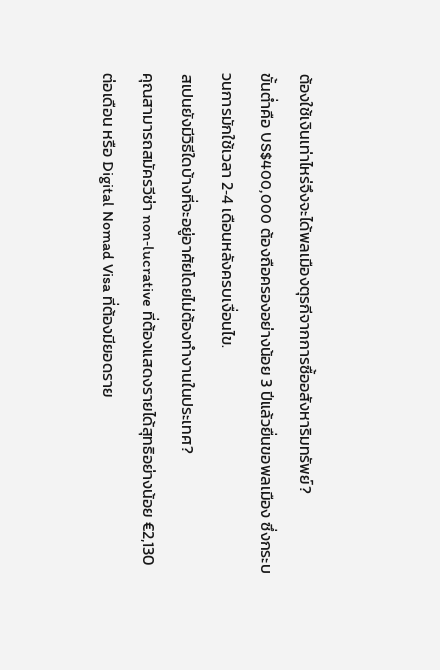ต้องใช้เงินเท่าไหร่จึงจะได้พลเมืองตุรกีจากการซื้ออสังหาริมทรัพย์?
ขั้นต่ำคือ US$400,000 ต้องถือครองอย่างน้อย 3 ปีแล้วยื่นขอพลเมือง ซึ่งกระบวนการมักใช้เวลา 2‑4 เดือนหลังครบเงื่อนไข.
สเปนยังมีวิธีใดบ้างที่จะอยู่อาศัยโดยไม่ต้องทำงานในประเทศ?
คุณสามารถสมัครวีซ่า non‑lucrative ที่ต้องแสดงรายได้สุทธิอย่างน้อย €2,130 ต่อเดือน หรือ Digital Nomad Visa ที่ต้องมียอดราย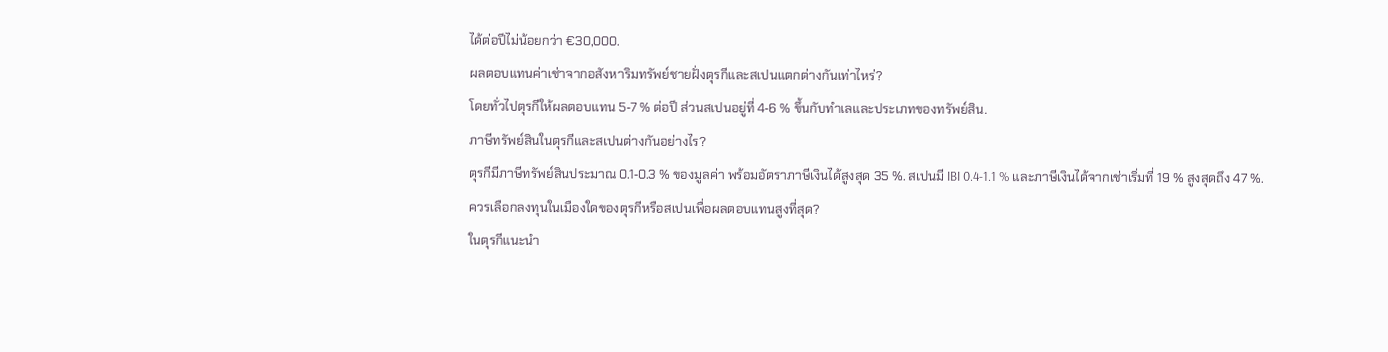ได้ต่อปีไม่น้อยกว่า €30,000.
ผลตอบแทนค่าเช่าจากอสังหาริมทรัพย์ชายฝั่งตุรกีและสเปนแตกต่างกันเท่าไหร่?
โดยทั่วไปตุรกีให้ผลตอบแทน 5‑7 % ต่อปี ส่วนสเปนอยู่ที่ 4‑6 % ขึ้นกับทำเลและประเภทของทรัพย์สิน.
ภาษีทรัพย์สินในตุรกีและสเปนต่างกันอย่างไร?
ตุรกีมีภาษีทรัพย์สินประมาณ 0.1‑0.3 % ของมูลค่า พร้อมอัตราภาษีเงินได้สูงสุด 35 %. สเปนมี IBI 0.4‑1.1 % และภาษีเงินได้จากเช่าเริ่มที่ 19 % สูงสุดถึง 47 %.
ควรเลือกลงทุนในเมืองใดของตุรกีหรือสเปนเพื่อผลตอบแทนสูงที่สุด?
ในตุรกีแนะนำ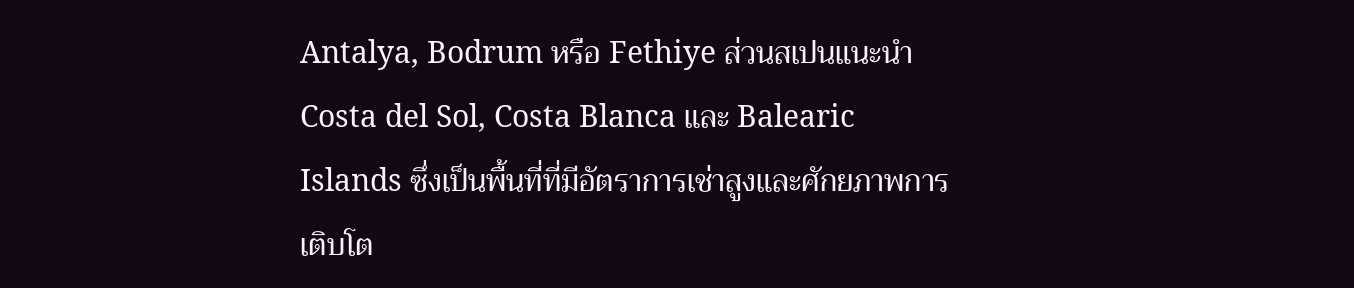Antalya, Bodrum หรือ Fethiye ส่วนสเปนแนะนำ Costa del Sol, Costa Blanca และ Balearic Islands ซึ่งเป็นพื้นที่ที่มีอัตราการเช่าสูงและศักยภาพการเติบโต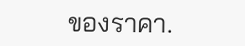ของราคา.